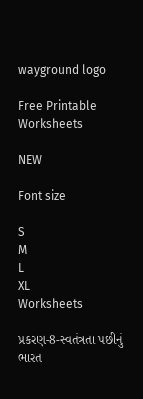wayground logo

Free Printable Worksheets

NEW

Font size

S
M
L
XL
Worksheets

પ્રકરણ-8-સ્વતંત્રતા પછીનું ભારત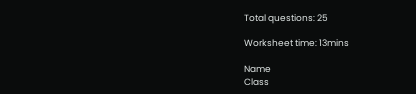Total questions: 25

Worksheet time: 13mins

Name
Class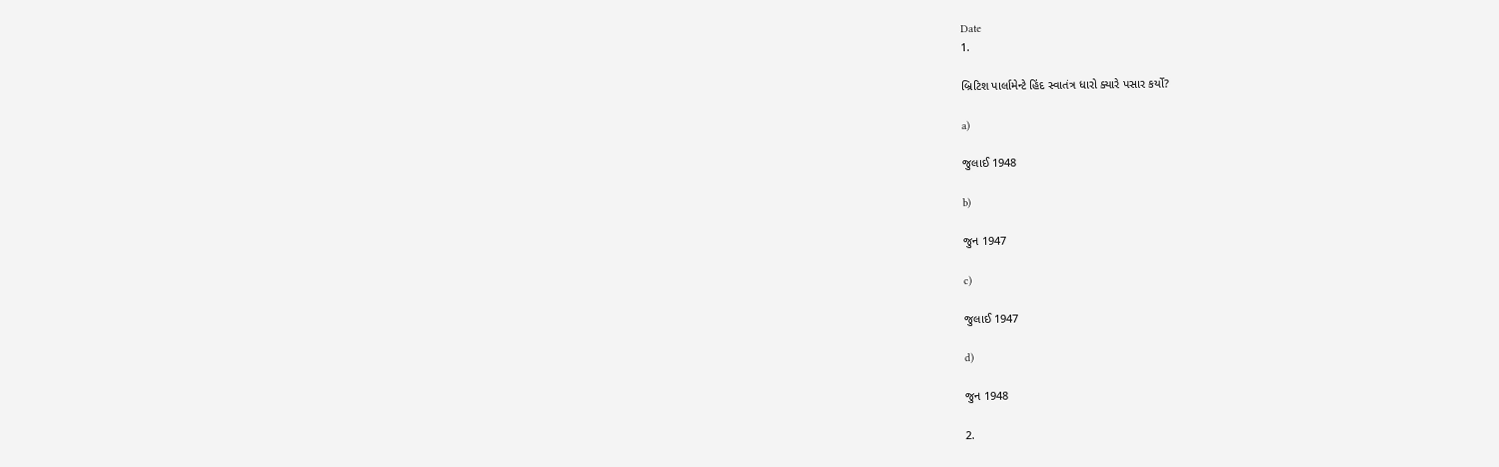Date
1.

બ્રિટિશ પાર્લામેન્ટે હિંદ સ્વાતંત્ર ધારો ક્યારે પસાર કર્યો?

a)

જુલાઈ 1948

b)

જુન 1947

c)

જુલાઈ 1947

d)

જુન 1948

2.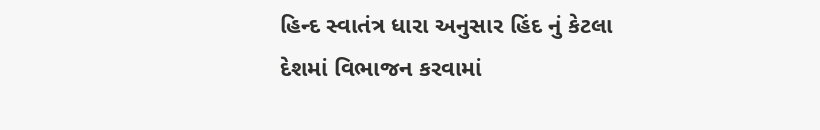હિન્દ સ્વાતંત્ર ધારા અનુસાર હિંદ નું કેટલા દેશમાં વિભાજન કરવામાં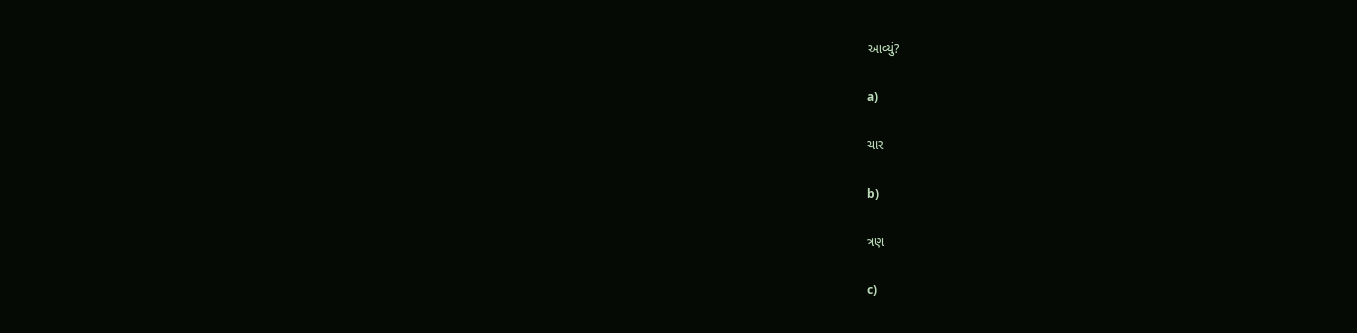આવ્યું?

a)

ચાર

b)

ત્રણ

c)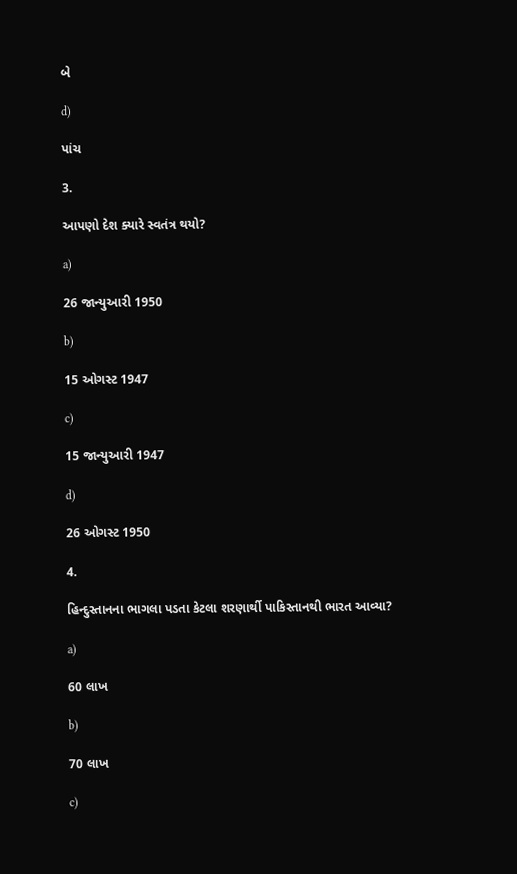બે

d)

પાંચ

3.

આપણો દેશ ક્યારે સ્વતંત્ર થયો?

a)

26 જાન્યુઆરી 1950

b)

15 ઓગસ્ટ 1947

c)

15 જાન્યુઆરી 1947

d)

26 ઓગસ્ટ 1950

4.

હિન્દુસ્તાનના ભાગલા પડતા કેટલા શરણાર્થી પાકિસ્તાનથી ભારત આવ્યા?

a)

60 લાખ

b)

70 લાખ

c)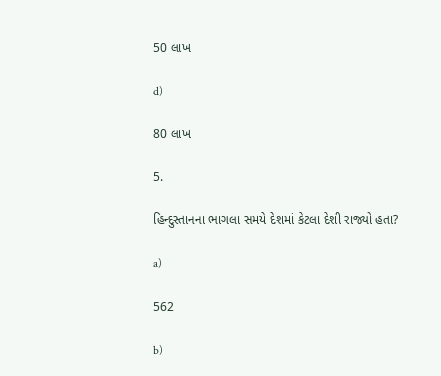50 લાખ

d)

80 લાખ

5.

હિન્દુસ્તાનના ભાગલા સમયે દેશમાં કેટલા દેશી રાજ્યો હતા?

a)

562

b)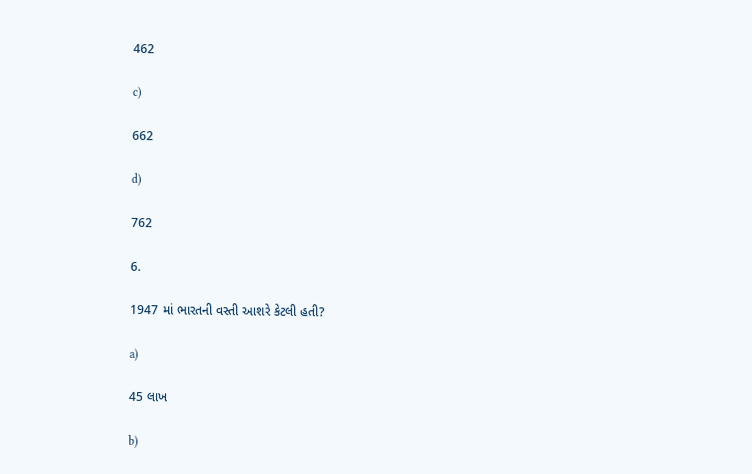462

c)

662

d)

762

6.

1947 માં ભારતની વસ્તી આશરે કેટલી હતી?

a)

45 લાખ

b)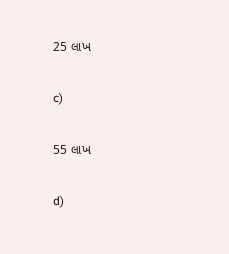25 લાખ

c)

55 લાખ

d)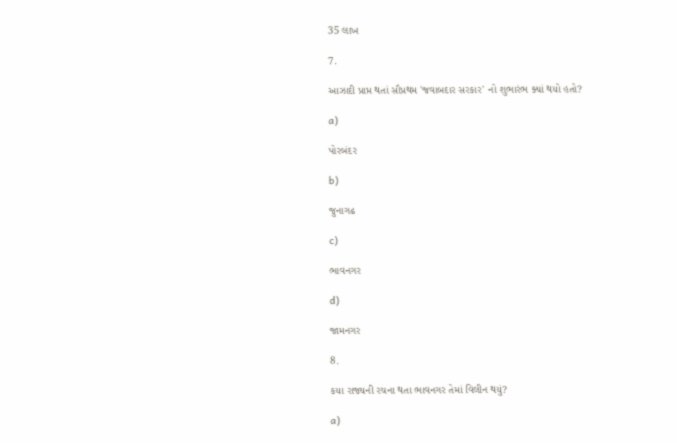35 લાખ

7.

આઝાદી પ્રાપ્ત થતાં સૌપ્રથમ 'જવાબદાર સરકાર' નો શુભારંભ ક્યાં થયો હતો?

a)

પોરબંદર

b)

જુનાગઢ

c)

ભાવનગર

d)

જામનગર

8.

કયા રાજ્યની રચના થતા ભાવનગર તેમાં વિલીન થયું?

a)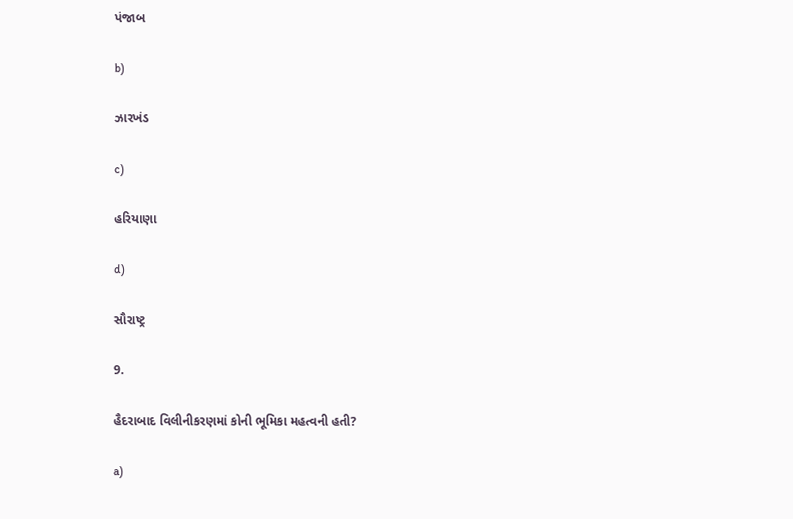પંજાબ

b)

ઝારખંડ

c)

હરિયાણા

d)

સૌરાષ્ટ્ર

9.

હૈદરાબાદ વિલીનીકરણમાં કોની ભૂમિકા મહત્વની હતી?

a)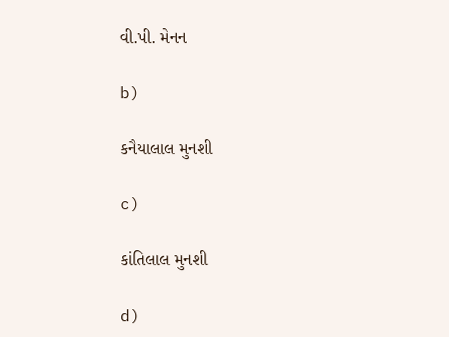વી.પી. મેનન

b)

કનૈયાલાલ મુનશી

c)

કાંતિલાલ મુનશી

d)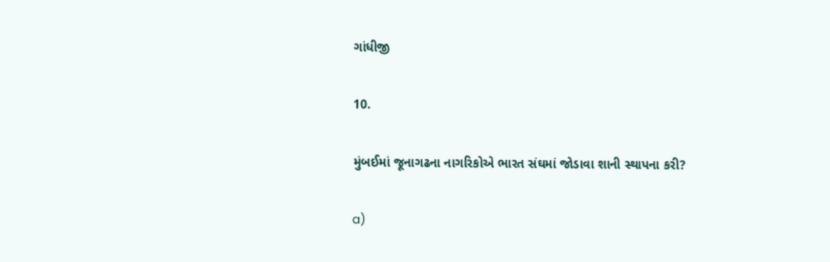ગાંધીજી

10.

મુંબઈમાં જૂનાગઢના નાગરિકોએ ભારત સંઘમાં જોડાવા શાની સ્થાપના કરી?

a)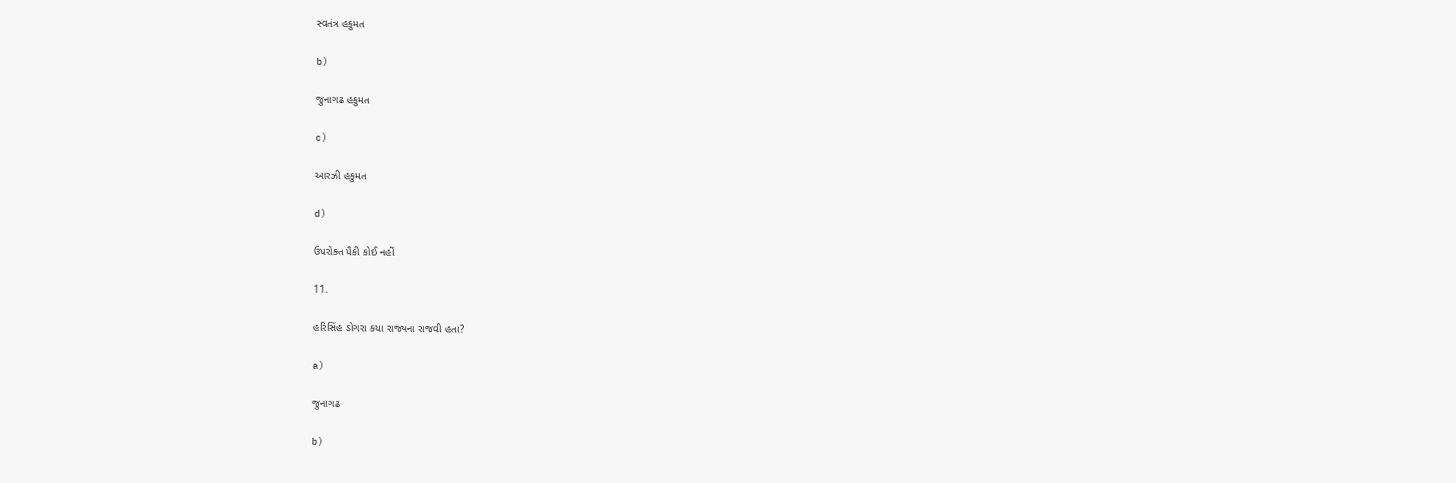સ્વતંત્ર હકુમત

b)

જુનાગઢ હકુમત

c)

આરઝી હકુમત

d)

ઉપરોક્ત પૈકી કોઈ નહીં

11.

હરિસિંહ ડોગરા કયા રાજ્યના રાજવી હતા?

a)

જુનાગઢ

b)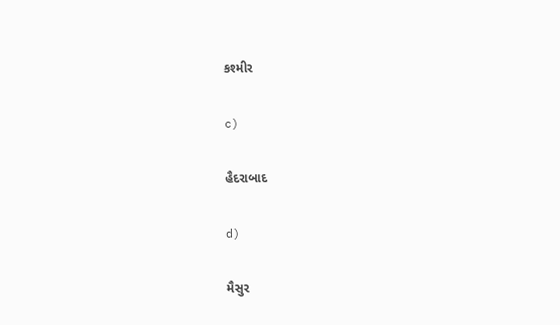કશ્મીર

c)

હૈદરાબાદ

d)

મૈસુર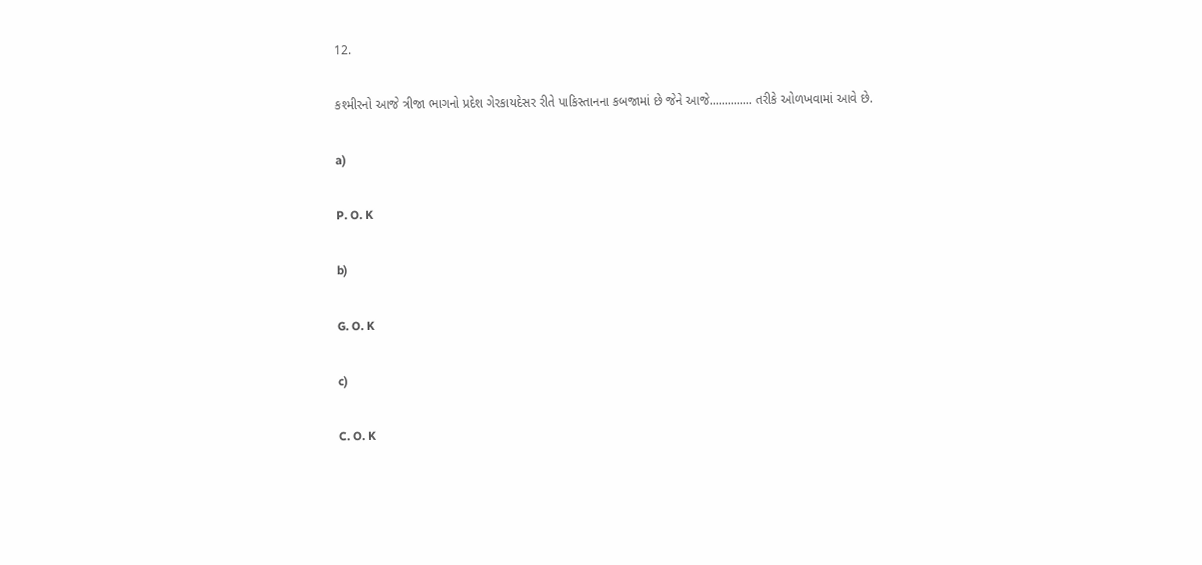12.

કશ્મીરનો આજે ત્રીજા ભાગનો પ્રદેશ ગેરકાયદેસર રીતે પાકિસ્તાનના કબજામાં છે જેને આજે.............. તરીકે ઓળખવામાં આવે છે.

a)

P. O. K

b)

G. O. K

c)

C. O. K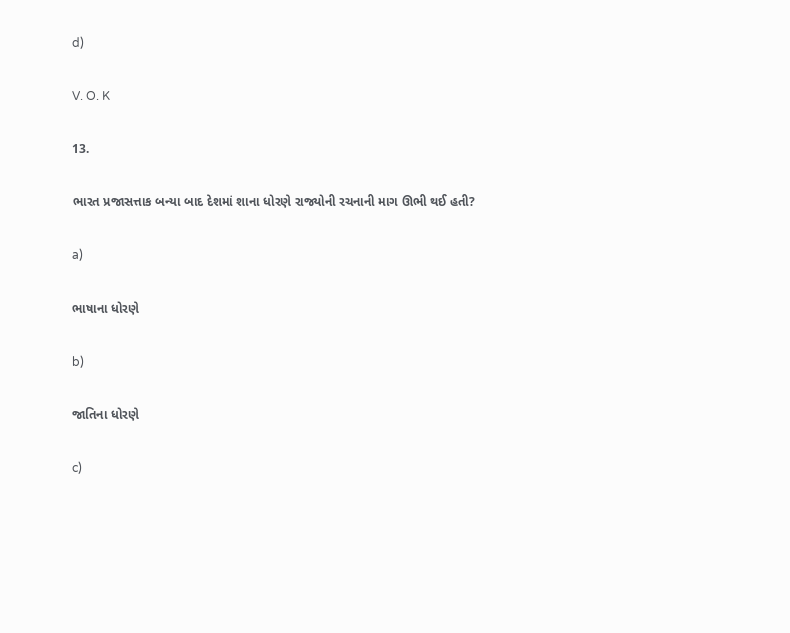d)

V. O. K

13.

ભારત પ્રજાસત્તાક બન્યા બાદ દેશમાં શાના ધોરણે રાજ્યોની રચનાની માગ ઊભી થઈ હતી?

a)

ભાષાના ધોરણે

b)

જાતિના ધોરણે

c)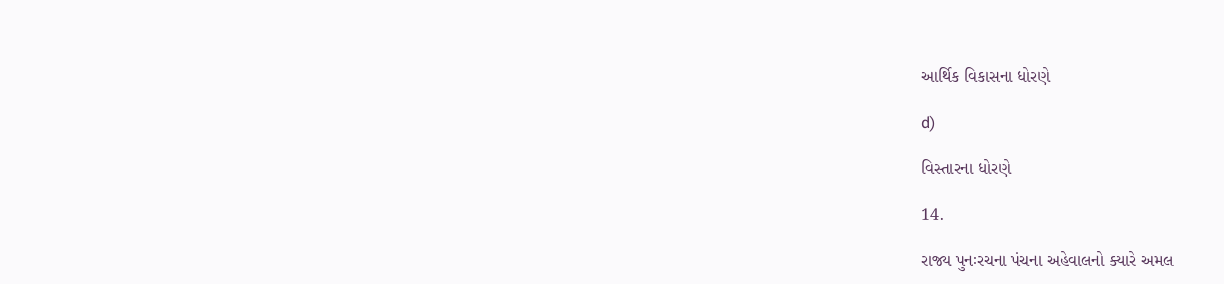આર્થિક વિકાસના ધોરણે

d)

વિસ્તારના ધોરણે

14.

રાજ્ય પુનઃરચના પંચના અહેવાલનો ક્યારે અમલ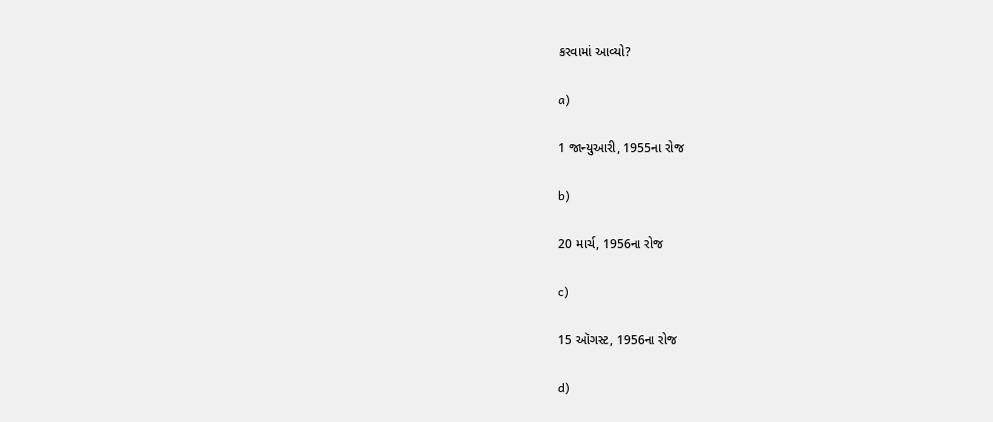કરવામાં આવ્યો?

a)

1 જાન્યુઆરી, 1955ના રોજ

b)

20 માર્ચ, 1956ના રોજ

c)

15 ઑગસ્ટ, 1956ના રોજ

d)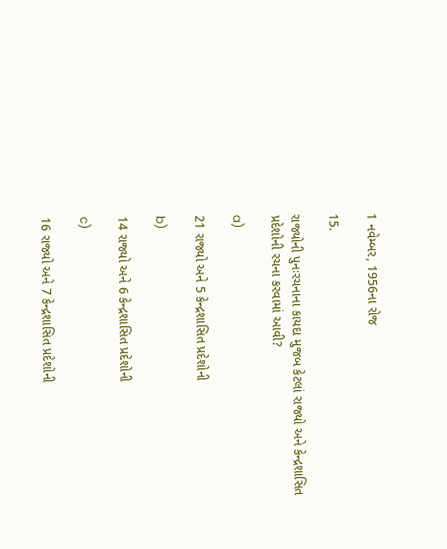1 નવેમ્બર, 1956ના રોજ

15.

રાજ્યોની પુનઃરચનાના કાયદા મુજબ કેટલાં રાજ્યો અને કેન્દ્રશાસિત પ્રદેશોની રચના કરવામાં આવી?

a)

21 રાજ્યો અને 5 કેન્દ્રશાસિત પ્રદેશોની

b)

14 રાજ્યો અને 6 કેન્દ્રશાસિત પ્રદેશોની

c)

16 રાજ્યો અને 7 કેન્દ્રશાસિત પ્રદેશોની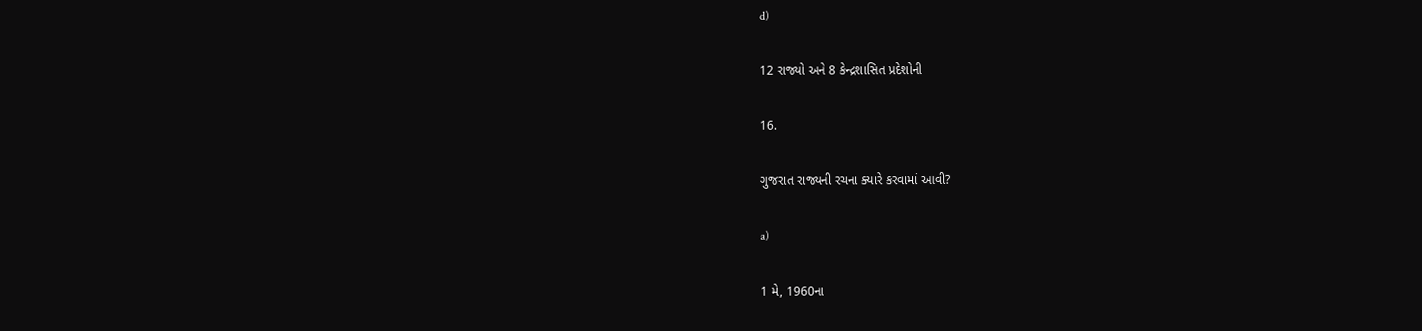d)

12 રાજ્યો અને 8 કેન્દ્રશાસિત પ્રદેશોની

16.

ગુજરાત રાજ્યની રચના ક્યારે કરવામાં આવી?

a)

1 મે, 1960ના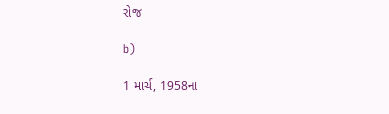રોજ

b)

1 માર્ચ, 1958ના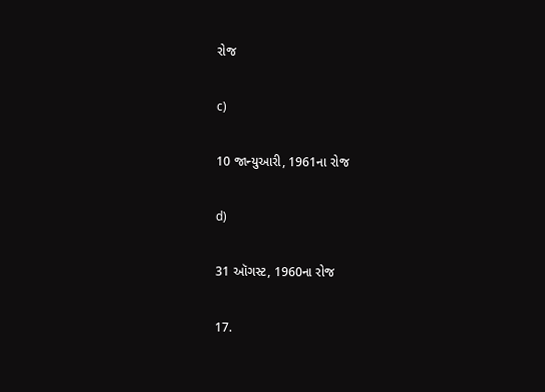રોજ

c)

10 જાન્યુઆરી, 1961ના રોજ

d)

31 ઑગસ્ટ, 1960ના રોજ

17.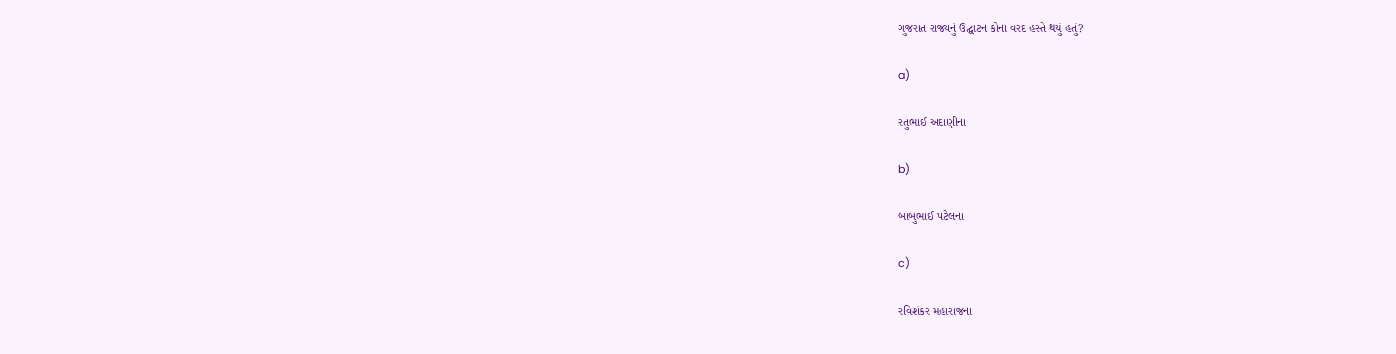ગુજરાત રાજ્યનું ઉદ્ઘાટન કોના વરદ હસ્તે થયું હતું?

a)

રતુભાઈ અદાણીના

b)

બાબુભાઈ પટેલના

c)

રવિશંકર મહારાજના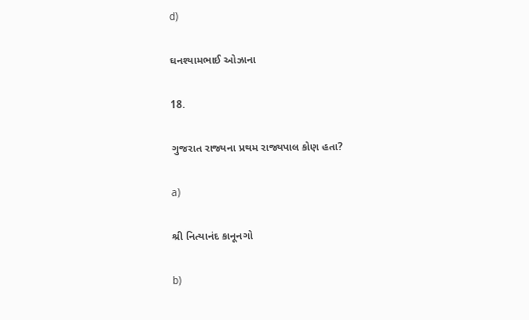d)

ઘનશ્યામભાઈ ઓઝાના

18.

ગુજરાત રાજ્યના પ્રથમ રાજ્યપાલ કોણ હતા?

a)

શ્રી નિત્યાનંદ કાનૂનગો

b)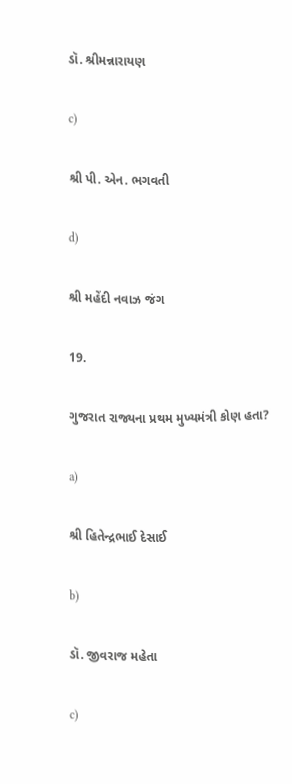ડૉ. શ્રીમન્નારાયણ

c)

શ્રી પી. એન. ભગવતી

d)

શ્રી મહેંદી નવાઝ જંગ

19.

ગુજરાત રાજ્યના પ્રથમ મુખ્યમંત્રી કોણ હતા?

a)

શ્રી હિતેન્દ્રભાઈ દેસાઈ

b)

ડૉ. જીવરાજ મહેતા

c)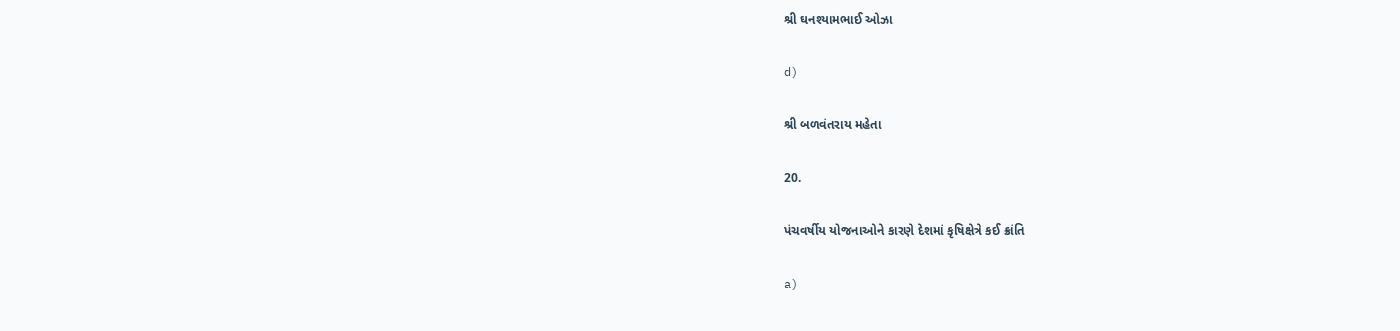શ્રી ઘનશ્યામભાઈ ઓઝા

d)

શ્રી બળવંતરાય મહેતા

20.

પંચવર્ષીય યોજનાઓને કારણે દેશમાં કૃષિક્ષેત્રે કઈ ક્રાંતિ

a)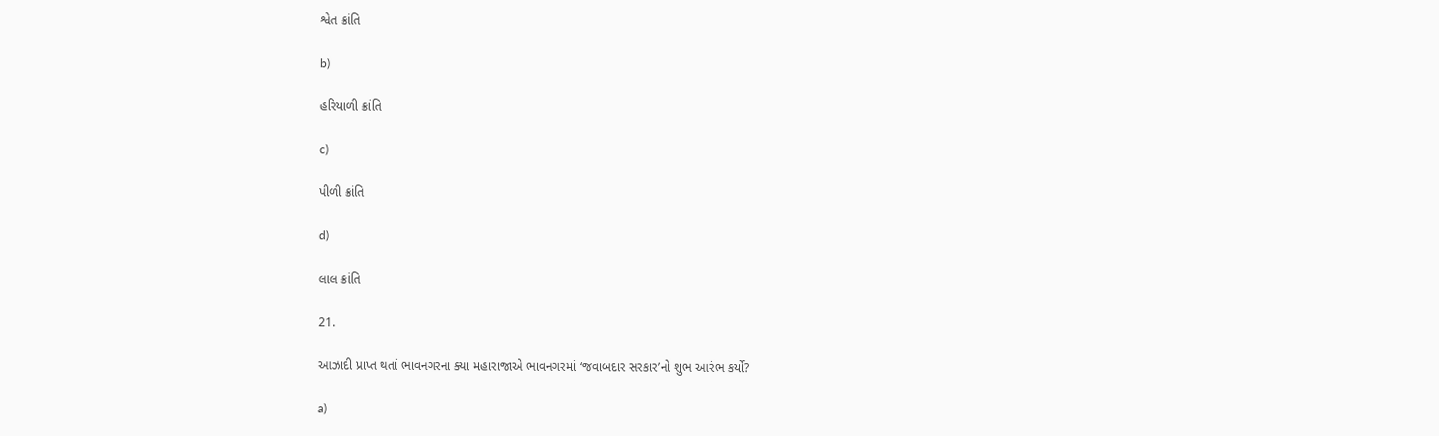શ્વેત ક્રાંતિ

b)

હરિયાળી ક્રાંતિ

c)

પીળી ક્રાંતિ

d)

લાલ ક્રાંતિ

21.

આઝાદી પ્રાપ્ત થતાં ભાવનગરના ક્યા મહારાજાએ ભાવનગરમાં ‘જવાબદાર સરકાર’નો શુભ આરંભ કર્યો?

a)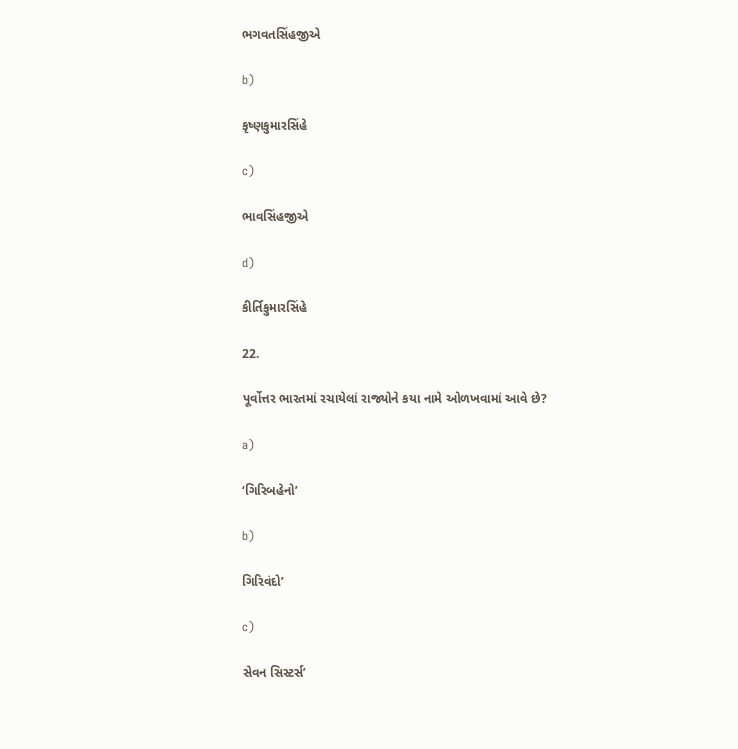ભગવતસિંહજીએ

b)

કૃષ્ણકુમારસિંહે

c)

ભાવસિંહજીએ

d)

કીર્તિકુમારસિંહે

22.

પૂર્વોત્તર ભારતમાં રચાયેલાં રાજ્યોને કયા નામે ઓળખવામાં આવે છે?

a)

‘ગિરિબહેનો’

b)

ગિરિવંદો’

c)

સેવન સિસ્ટર્સ’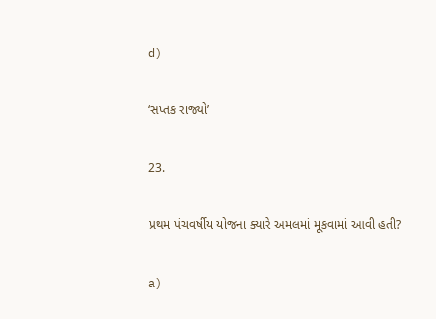d)

‘સપ્તક રાજ્યો’

23.

પ્રથમ પંચવર્ષીય યોજના ક્યારે અમલમાં મૂકવામાં આવી હતી?

a)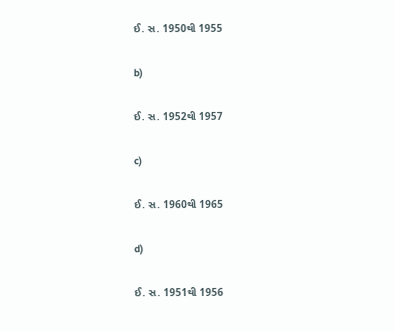ઈ. સ. 1950થી 1955

b)

ઈ. સ. 1952થી 1957

c)

ઈ. સ. 1960થી 1965

d)

ઈ. સ. 1951થી 1956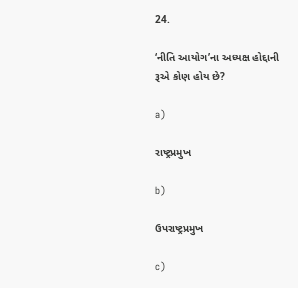24.

‘નીતિ આયોગ’ના અધ્યક્ષ હોદ્દાની રૂએ કોણ હોય છે?

a)

રાષ્ટ્રપ્રમુખ

b)

ઉપરાષ્ટ્રપ્રમુખ

c)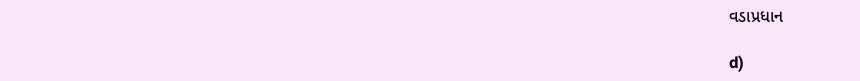વડાપ્રધાન

d)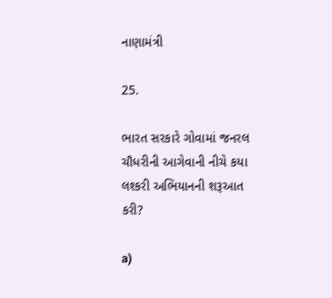નાણામંત્રી

25.

ભારત સરકારે ગોવામાં જનરલ ચૌધરીની આગેવાની નીચે કયા લશ્કરી અભિયાનની શરૂઆત કરી?

a)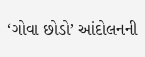‘ગોવા છોડો’ આંદોલનની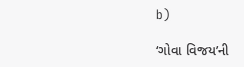b)

‘ગોવા વિજય’ની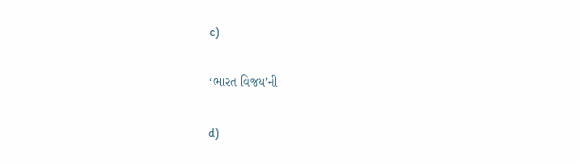c)

‘ભારત વિજય’ની

d)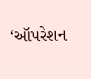‘ઑપરેશન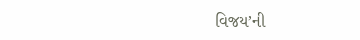વિજય’ની